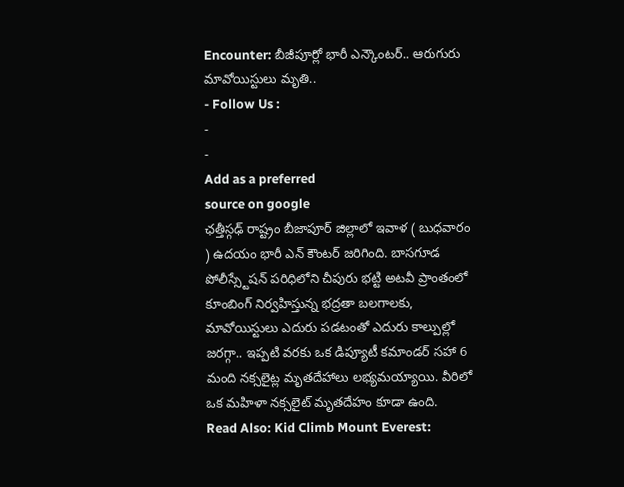Encounter: బీజీపూర్లో భారీ ఎన్కౌంటర్.. ఆరుగురు మావోయిస్టులు మృతి..
- Follow Us :
-
-
Add as a preferred
source on google
ఛత్తీస్గఢ్ రాష్ట్రం బీజాపూర్ జిల్లాలో ఇవాళ ( బుధవారం ) ఉదయం భారీ ఎన్ కౌంటర్ జరిగింది. బాసగూడ పోలీస్స్టేషన్ పరిధిలోని చీపురు భట్టి అటవీ ప్రాంతంలో కూంబింగ్ నిర్వహిస్తున్న భద్రతా బలగాలకు, మావోయిస్టులు ఎదురు పడటంతో ఎదురు కాల్పుల్లో జరగ్గా.. ఇప్పటి వరకు ఒక డిప్యూటీ కమాండర్ సహా 6 మంది నక్సలైట్ల మృతదేహాలు లభ్యమయ్యాయి. వీరిలో ఒక మహిళా నక్సలైట్ మృతదేహం కూడా ఉంది.
Read Also: Kid Climb Mount Everest: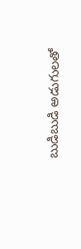బుడిబుడి అడుగులతో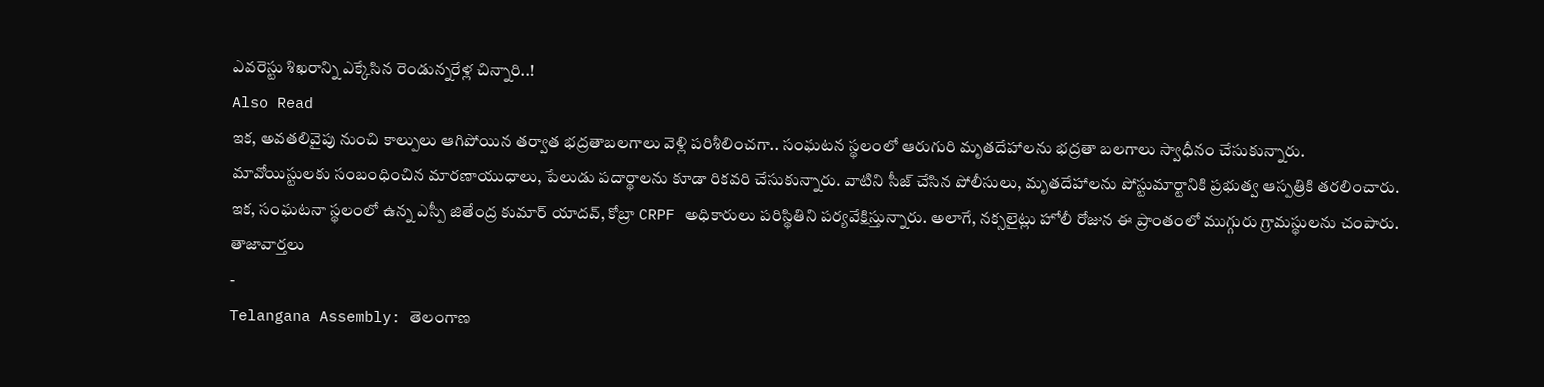ఎవరెస్టు శిఖరాన్ని ఎక్కేసిన రెండున్నరేళ్ల చిన్నారి..!
Also Read
ఇక, అవతలివైపు నుంచి కాల్పులు ఆగిపోయిన తర్వాత భద్రతాబలగాలు వెళ్లి పరిశీలించగా.. సంఘటన స్థలంలో ఆరుగురి మృతదేహాలను భద్రతా బలగాలు స్వాధీనం చేసుకున్నారు. మావోయిస్టులకు సంబంధించిన మారణాయుధాలు, పేలుడు పదార్థాలను కూడా రికవరి చేసుకున్నారు. వాటిని సీజ్ చేసిన పోలీసులు, మృతదేహాలను పోస్టుమార్టానికి ప్రభుత్వ ఆస్పత్రికి తరలించారు. ఇక, సంఘటనా స్థలంలో ఉన్న ఎస్పీ జితేంద్ర కుమార్ యాదవ్, కోబ్రా CRPF అధికారులు పరిస్థితిని పర్యవేక్షిస్తున్నారు. అలాగే, నక్సలైట్లు హోలీ రోజున ఈ ప్రాంతంలో ముగ్గురు గ్రామస్థులను చంపారు.
తాజావార్తలు
-
Telangana Assembly: తెలంగాణ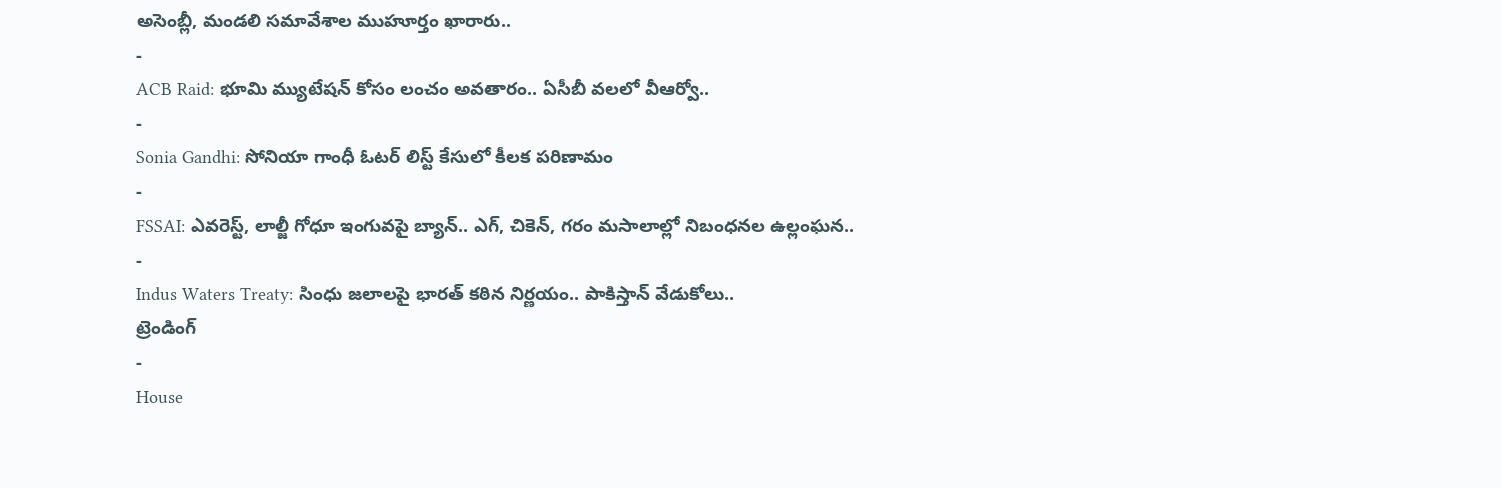అసెంబ్లీ, మండలి సమావేశాల ముహూర్తం ఖారారు..
-
ACB Raid: భూమి మ్యుటేషన్ కోసం లంచం అవతారం.. ఏసీబీ వలలో వీఆర్వో..
-
Sonia Gandhi: సోనియా గాంధీ ఓటర్ లిస్ట్ కేసులో కీలక పరిణామం
-
FSSAI: ఎవరెస్ట్, లాల్జీ గోధూ ఇంగువపై బ్యాన్.. ఎగ్, చికెన్, గరం మసాలాల్లో నిబంధనల ఉల్లంఘన..
-
Indus Waters Treaty: సింధు జలాలపై భారత్ కఠిన నిర్ణయం.. పాకిస్తాన్ వేడుకోలు..
ట్రెండింగ్
-
House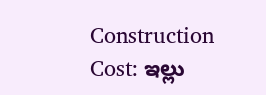Construction Cost: ఇల్లు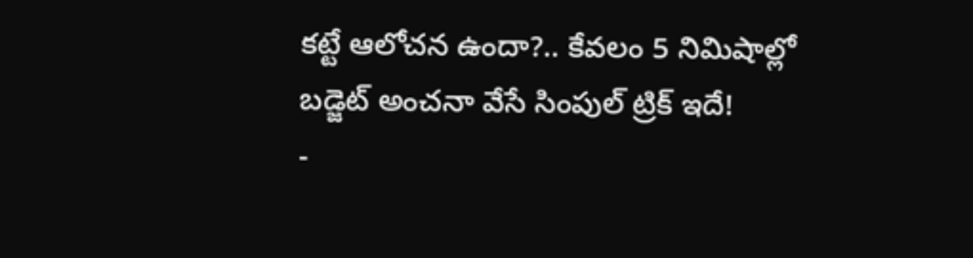కట్టే ఆలోచన ఉందా?.. కేవలం 5 నిమిషాల్లో బడ్జెట్ అంచనా వేసే సింపుల్ ట్రిక్ ఇదే!
-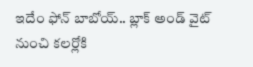ఇదేం ఫోన్ బాబోయ్.. బ్లాక్ అండ్ వైట్ నుంచి కలర్లోకి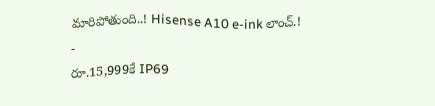మారిపోతుంది..! Hisense A10 e-ink లాంచ్.!
-
రూ.15,999కే IP69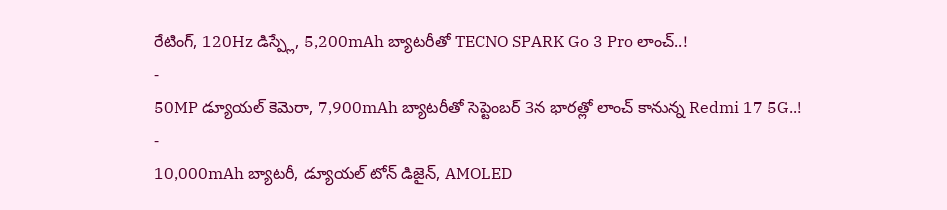రేటింగ్, 120Hz డిస్ప్లే, 5,200mAh బ్యాటరీతో TECNO SPARK Go 3 Pro లాంచ్..!
-
50MP డ్యూయల్ కెమెరా, 7,900mAh బ్యాటరీతో సెప్టెంబర్ 3న భారత్లో లాంచ్ కానున్న Redmi 17 5G..!
-
10,000mAh బ్యాటరీ, డ్యూయల్ టోన్ డిజైన్, AMOLED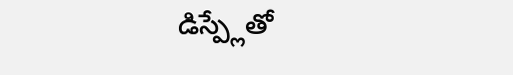డిస్ప్లేతో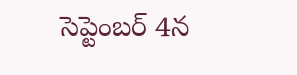సెప్టెంబర్ 4న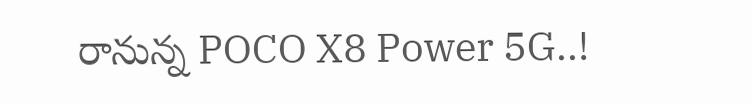రానున్న POCO X8 Power 5G..!